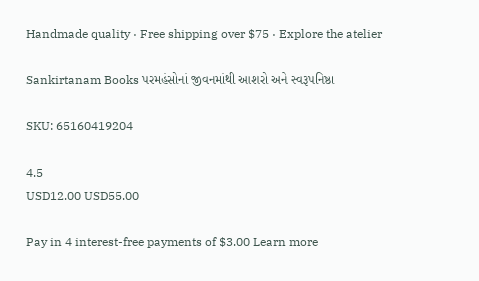Handmade quality · Free shipping over $75 · Explore the atelier

Sankirtanam Books પરમહંસોનાં જીવનમાંથી આશરો અને સ્વરૂપનિષ્ઠા

SKU: 65160419204

4.5
USD12.00 USD55.00

Pay in 4 interest-free payments of $3.00 Learn more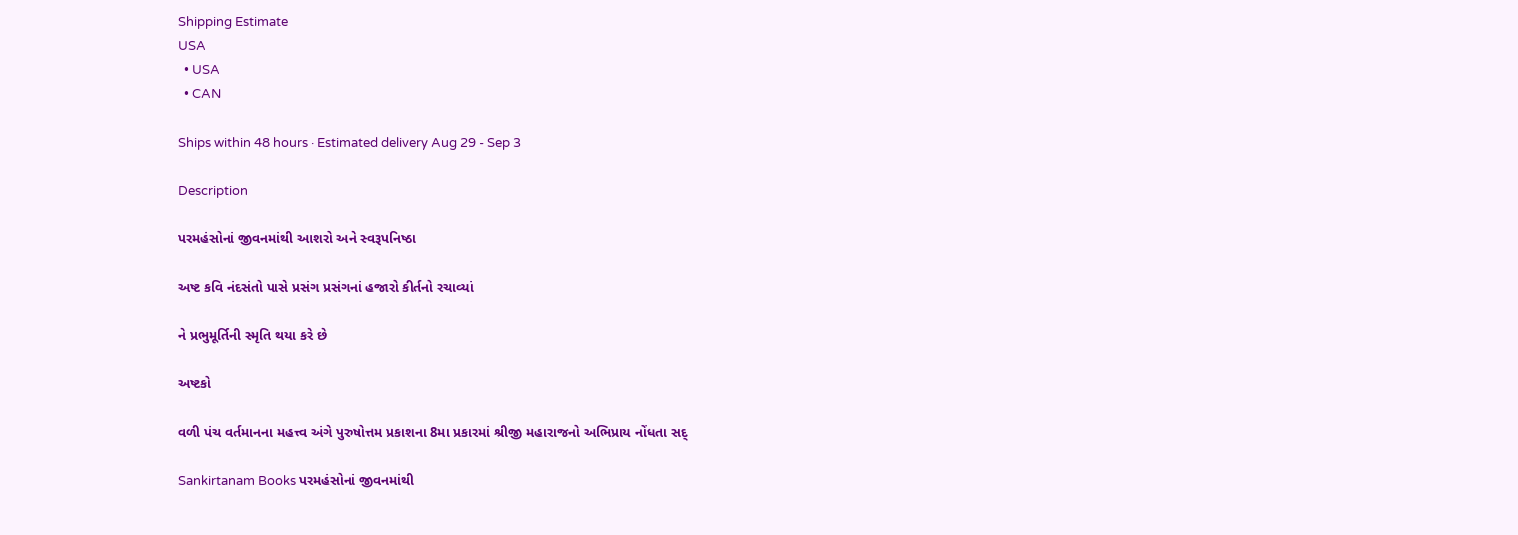Shipping Estimate
USA
  • USA
  • CAN

Ships within 48 hours · Estimated delivery Aug 29 - Sep 3

Description

પરમહંસોનાં જીવનમાંથી આશરો અને સ્વરૂપનિષ્ઠા

અષ્ટ કવિ નંદસંતો પાસે પ્રસંગ પ્રસંગનાં હજારો કીર્તનો રચાવ્યાં

ને પ્રભુમૂર્તિની સ્મૃતિ થયા કરે છે

અષ્ટકો

વળી પંચ વર્તમાનના મહત્ત્વ અંગે પુરુષોત્તમ પ્રકાશના 8મા પ્રકારમાં શ્રીજી મહારાજનો અભિપ્રાય નોંધતા સદ્

Sankirtanam Books પરમહંસોનાં જીવનમાંથી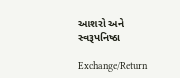આશરો અને સ્વરૂપનિષ્ઠા

Exchange/Return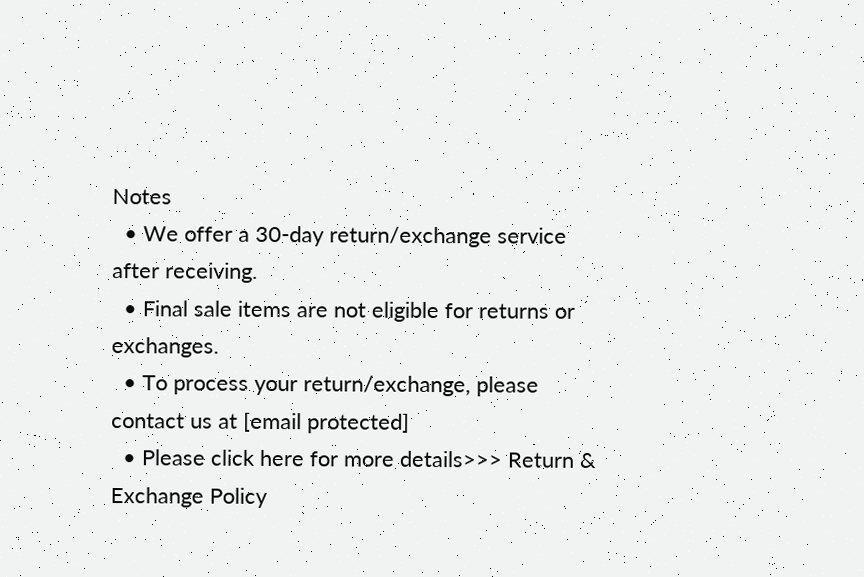Notes
  • We offer a 30-day return/exchange service after receiving.
  • Final sale items are not eligible for returns or exchanges.
  • To process your return/exchange, please contact us at [email protected]
  • Please click here for more details>>> Return & Exchange Policy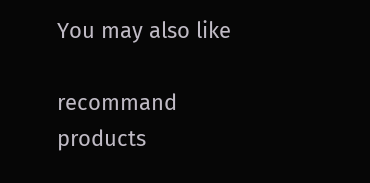You may also like

recommand products